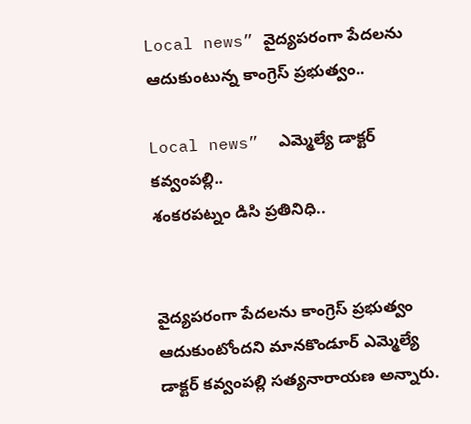Local news” వైద్యపరంగా పేదలను ఆదుకుంటున్న కాంగ్రెస్ ప్రభుత్వం..

Local news”  ఎమ్మెల్యే డాక్టర్ కవ్వంపల్లి..
శంకరపట్నం డిసి ప్రతినిధి..


వైద్యపరంగా పేదలను కాంగ్రెస్ ప్రభుత్వం ఆదుకుంటోందని మానకొండూర్ ఎమ్మెల్యే డాక్టర్ కవ్వంపల్లి సత్యనారాయణ అన్నారు.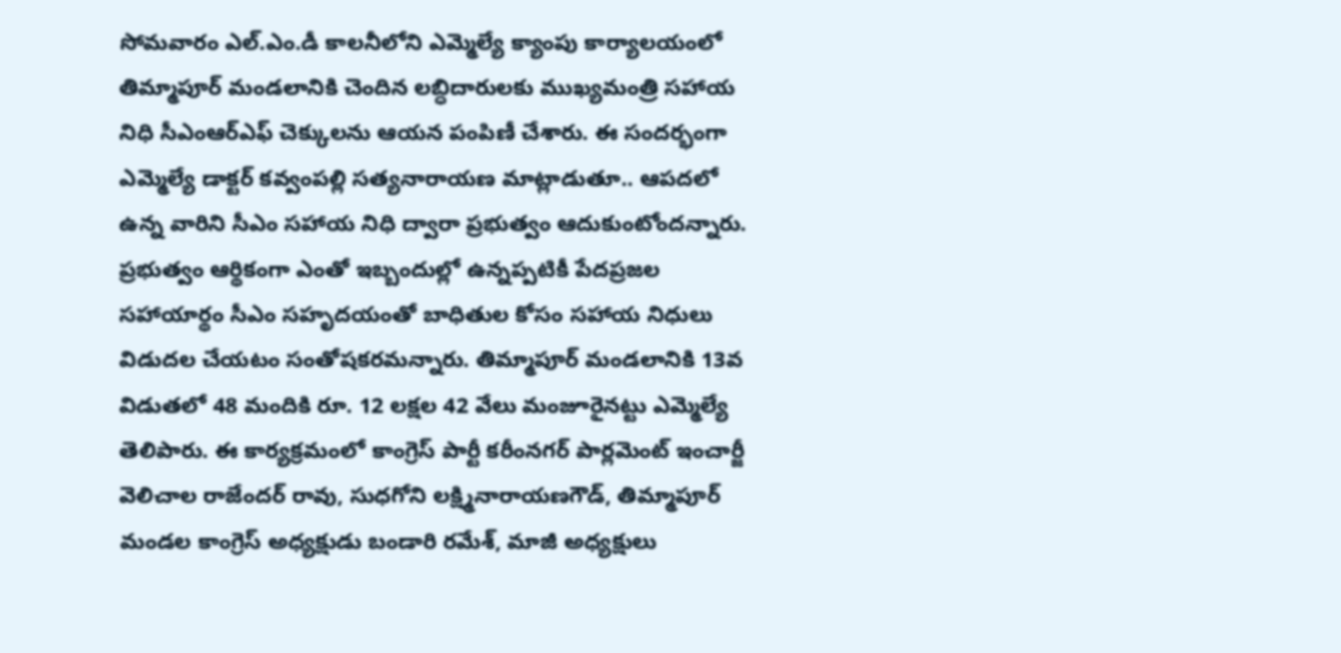సోమవారం ఎల్.ఎం.డీ కాలనీలోని ఎమ్మెల్యే క్యాంపు కార్యాలయంలో తిమ్మాపూర్ మండలానికి చెందిన లబ్ధిదారులకు ముఖ్యమంత్రి సహాయ నిధి సీఎంఆర్ఎఫ్ చెక్కులను ఆయన పంపిణీ చేశారు. ఈ సందర్భంగా ఎమ్మెల్యే డాక్టర్ కవ్వంపల్లి సత్యనారాయణ మాట్లాడుతూ.. ఆపదలో ఉన్న వారిని సీఎం సహాయ నిధి ద్వారా ప్రభుత్వం ఆదుకుంటోందన్నారు. ప్రభుత్వం ఆర్థికంగా ఎంతో ఇబ్బందుల్లో ఉన్నప్పటికీ పేదప్రజల సహాయార్థం సీఎం సహృదయంతో బాధితుల కోసం సహాయ నిధులు విడుదల చేయటం సంతోషకరమన్నారు. తిమ్మాపూర్ మండలానికి 13వ విడుతలో 48 మందికి రూ. 12 లక్షల 42 వేలు మంజూరైనట్టు ఎమ్మెల్యే తెలిపారు. ఈ కార్యక్రమంలో కాంగ్రెస్ పార్టీ కరీంనగర్ పార్లమెంట్ ఇంచార్జీ వెలిచాల రాజేందర్ రావు, సుధగోని లక్ష్మినారాయణగౌడ్, తిమ్మాపూర్ మండల కాంగ్రెస్ అధ్యక్షుడు బండారి రమేశ్, మాజీ అధ్యక్షులు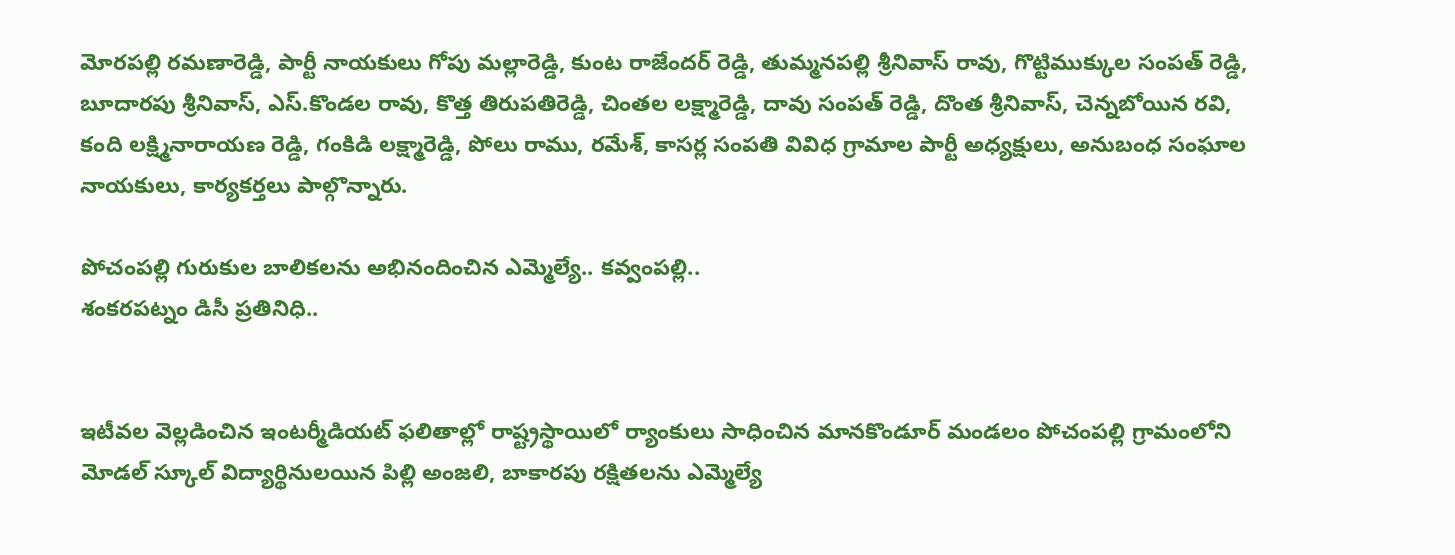మోరపల్లి రమణారెడ్డి, పార్టీ నాయకులు గోపు మల్లారెడ్డి, కుంట రాజేందర్ రెడ్డి, తుమ్మనపల్లి శ్రీనివాస్ రావు, గొట్టిముక్కుల సంపత్ రెడ్డి, బూదారపు శ్రీనివాస్, ఎస్.కొండల రావు, కొత్త తిరుపతిరెడ్డి, చింతల లక్ష్మారెడ్డి, దావు సంపత్ రెడ్డి, దొంత శ్రీనివాస్, చెన్నబోయిన రవి, కంది లక్ష్మినారాయణ రెడ్డి, గంకిడి లక్ష్మారెడ్డి, పోలు రాము, రమేశ్, కాసర్ల సంపతి వివిధ గ్రామాల పార్టీ అధ్యక్షులు, అనుబంధ సంఘాల నాయకులు, కార్యకర్తలు పాల్గొన్నారు.

పోచంపల్లి గురుకుల బాలికలను అభినందించిన ఎమ్మెల్యే.. కవ్వంపల్లి..
శంకరపట్నం డిసీ ప్రతినిధి..


ఇటీవల వెల్లడించిన ఇంటర్మీడియట్ ఫలితాల్లో రాష్ట్రస్థాయిలో ర్యాంకులు సాధించిన మానకొండూర్ మండలం పోచంపల్లి గ్రామంలోని మోడల్ స్కూల్ విద్యార్థినుల‌యిన‌ పిల్లి అంజలి, బాకారపు రక్షితలను ఎమ్మెల్యే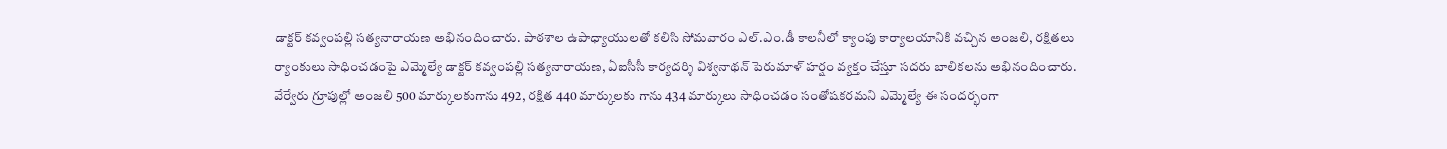డాక్టర్ కవ్వంపల్లి సత్యనారాయణ అభినందించారు. పాఠశాల ఉపాధ్యాయులతో కలిసి సోమవారం ఎల్.ఎం.డీ కాలనీలో క్యాంపు కార్యాలయానికి వచ్చిన అంజలి, రక్షితలు ర్యాంకులు సాధించడంపై ఎమ్మెల్యే డాక్టర్ కవ్వంపల్లి సత్యనారాయణ, ఏఐసీసీ కార్యదర్శి విశ్వనాథన్ పెరుమాళ్ హర్షం వ్యక్తం చేస్తూ సదరు బాలికలను అభినందించారు. వేర్వేరు గ్రూపుల్లో అంజలి 500 మార్కులకుగాను 492, రక్షిత 440 మార్కులకు గాను 434 మార్కులు సాధించడం సంతోషకరమని ఎమ్మెల్యే ఈ సందర్భంగా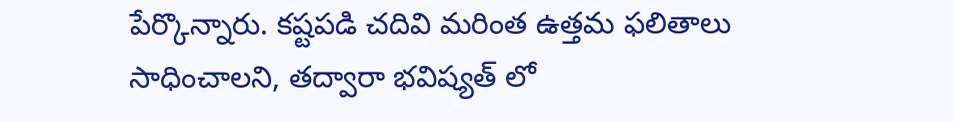పేర్కొన్నారు. కష్టపడి చదివి మరింత ఉత్తమ ఫలితాలు సాధించాలని, తద్వారా భవిష్యత్ లో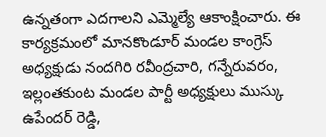ఉన్నతంగా ఎదగాలని ఎమ్మెల్యే ఆకాంక్షించారు. ఈ కార్యక్రమంలో మానకొండూర్ మండల కాంగ్రెస్ అధ్యక్షుడు నందగిరి రవీంద్రచారి, గన్నేరువరం, ఇల్లంతకుంట మండల పార్టీ అధ్యక్షులు ముస్కు ఉపేందర్ రెడ్డి,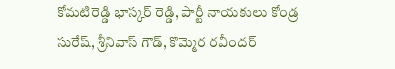కోమటిరెడ్డి భాస్కర్ రెడ్డి, పార్టీ నాయకులు కోండ్ర సురేష్, శ్రీనివాస్ గౌడ్, కొమ్మెర రవీందర్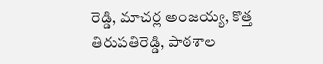రెడ్డి, మాచర్ల అంజయ్య, కొత్త తిరుపతిరెడ్డి, పాఠశాల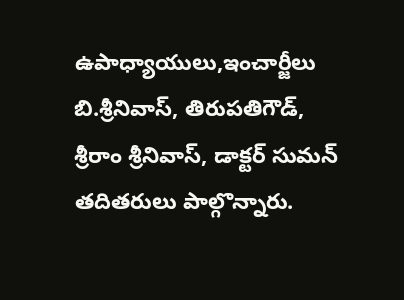ఉపాధ్యాయులు,ఇంచార్జీలు బి.శ్రీనివాస్, తిరుపతిగౌడ్, శ్రీరాం శ్రీనివాస్, డాక్టర్ సుమన్ తదితరులు పాల్గొన్నారు.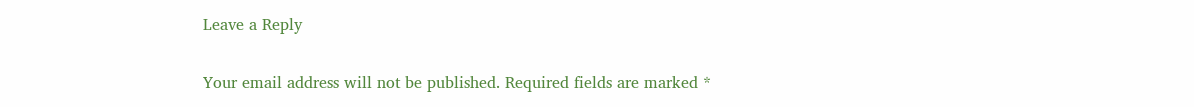Leave a Reply

Your email address will not be published. Required fields are marked *